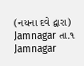(નયના દવે દ્વારા)
Jamnagar તા.૧
Jamnagar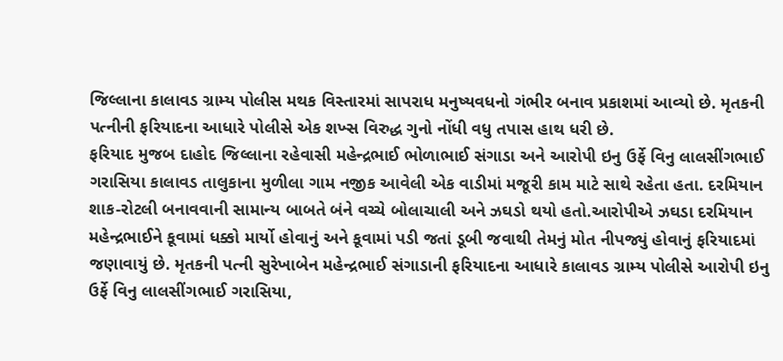જિલ્લાના કાલાવડ ગ્રામ્ય પોલીસ મથક વિસ્તારમાં સાપરાધ મનુષ્યવધનો ગંભીર બનાવ પ્રકાશમાં આવ્યો છે. મૃતકની પત્નીની ફરિયાદના આધારે પોલીસે એક શખ્સ વિરુદ્ધ ગુનો નોંધી વધુ તપાસ હાથ ધરી છે.
ફરિયાદ મુજબ દાહોદ જિલ્લાના રહેવાસી મહેન્દ્રભાઈ ભોળાભાઈ સંગાડા અને આરોપી ઇનુ ઉર્ફે વિનુ લાલસીંગભાઈ ગરાસિયા કાલાવડ તાલુકાના મુળીલા ગામ નજીક આવેલી એક વાડીમાં મજૂરી કામ માટે સાથે રહેતા હતા. દરમિયાન શાક-રોટલી બનાવવાની સામાન્ય બાબતે બંને વચ્ચે બોલાચાલી અને ઝઘડો થયો હતો.આરોપીએ ઝઘડા દરમિયાન મહેન્દ્રભાઈને કૂવામાં ધક્કો માર્યો હોવાનું અને કૂવામાં પડી જતાં ડૂબી જવાથી તેમનું મોત નીપજ્યું હોવાનું ફરિયાદમાં જણાવાયું છે. મૃતકની પત્ની સુરેખાબેન મહેન્દ્રભાઈ સંગાડાની ફરિયાદના આધારે કાલાવડ ગ્રામ્ય પોલીસે આરોપી ઇનુ ઉર્ફે વિનુ લાલસીંગભાઈ ગરાસિયા,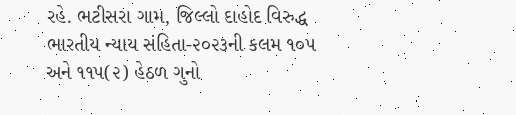રહે. ભટીસરા ગામ, જિલ્લો દાહોદ વિરુદ્ધ ભારતીય ન્યાય સંહિતા-૨૦૨૩ની કલમ ૧૦૫ અને ૧૧૫(૨) હેઠળ ગુનો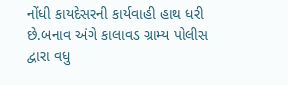નોંધી કાયદેસરની કાર્યવાહી હાથ ધરી છે.બનાવ અંગે કાલાવડ ગ્રામ્ય પોલીસ દ્વારા વધુ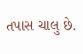તપાસ ચાલુ છે.